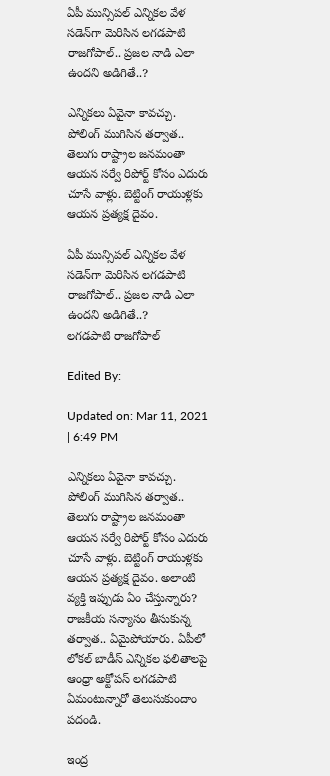ఏపీ మున్సిపల్ ఎన్నికల వేళ సడెన్‌గా మెరిసిన లగడపాటి రాజగోపాల్.. ప్రజల నాడి ఎలా ఉందని అడిగితే..?

ఎన్నికలు ఏవైనా కావచ్చు. పోలింగ్ ముగిసిన తర్వాత.. తెలుగు రాష్ట్రాల జనమంతా ఆయన సర్వే రిపోర్ట్‌ కోసం ఎదురు చూసే వాళ్లు. బెట్టింగ్ రాయుళ్లకు ఆయన ప్రత్యక్ష దైవం.

ఏపీ మున్సిపల్ ఎన్నికల వేళ సడెన్‌గా మెరిసిన లగడపాటి రాజగోపాల్.. ప్రజల నాడి ఎలా ఉందని అడిగితే..?
లగడపాటి రాజగోపాల్

Edited By:

Updated on: Mar 11, 2021 | 6:49 PM

ఎన్నికలు ఏవైనా కావచ్చు. పోలింగ్ ముగిసిన తర్వాత.. తెలుగు రాష్ట్రాల జనమంతా ఆయన సర్వే రిపోర్ట్‌ కోసం ఎదురు చూసే వాళ్లు. బెట్టింగ్ రాయుళ్లకు ఆయన ప్రత్యక్ష దైవం. అలాంటి వ్యక్తి ఇప్పుడు ఏం చేస్తున్నారు? రాజకీయ సన్యాసం తీసుకున్న తర్వాత.. ఏమైపోయారు. ఏపీలో లోకల్ బాడీస్ ఎన్నికల ఫలితాలపై ఆంధ్రా అక్టోపస్ లగడపాటి ఏమంటున్నారో తెలుసుకుందాం పదండి.

ఇంద్ర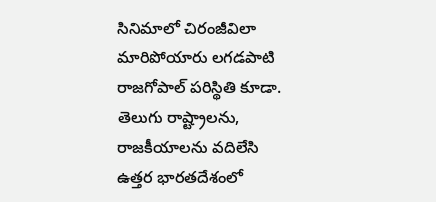సినిమాలో చిరంజీవిలా మారిపోయారు లగడపాటి రాజగోపాల్ పరిస్థితి కూడా.  తెలుగు రాష్ట్రాలను, రాజకీయాలను వదిలేసి ఉత్తర భారతదేశంలో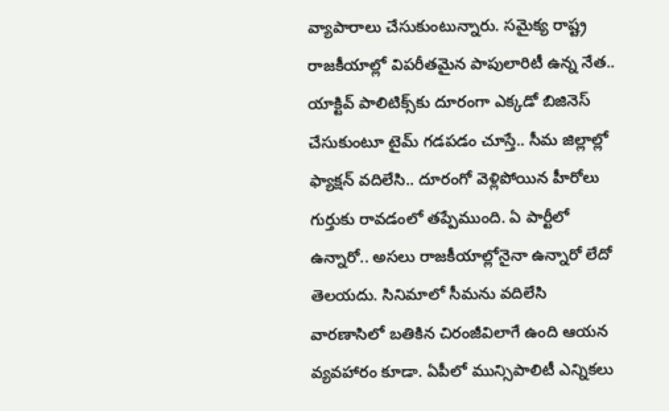వ్యాపారాలు చేసుకుంటున్నారు. సమైక్య రాష్ట్ర రాజకీయాల్లో విపరీతమైన పాపులారిటీ ఉన్న నేత.. యాక్టివ్ పాలిటిక్స్‌కు దూరంగా ఎక్కడో బిజినెస్ చేసుకుంటూ టైమ్‌ గడపడం చూస్తే.. సీమ జిల్లాల్లో ఫ్యాక్షన్ వదిలేసి.. దూరంగో వెళ్లిపోయిన హీరోలు గుర్తుకు రావడంలో తప్పేముంది. ఏ పార్టీలో ఉన్నారో.. అసలు రాజకీయాల్లోనైనా ఉన్నారో లేదో తెలయదు. సినిమాలో సీమను వదిలేసి వారణాసిలో బతికిన చిరంజీవిలాగే ఉంది ఆయన వ్యవహారం కూడా. ఏపీలో మున్సిపాలిటీ ఎన్నికలు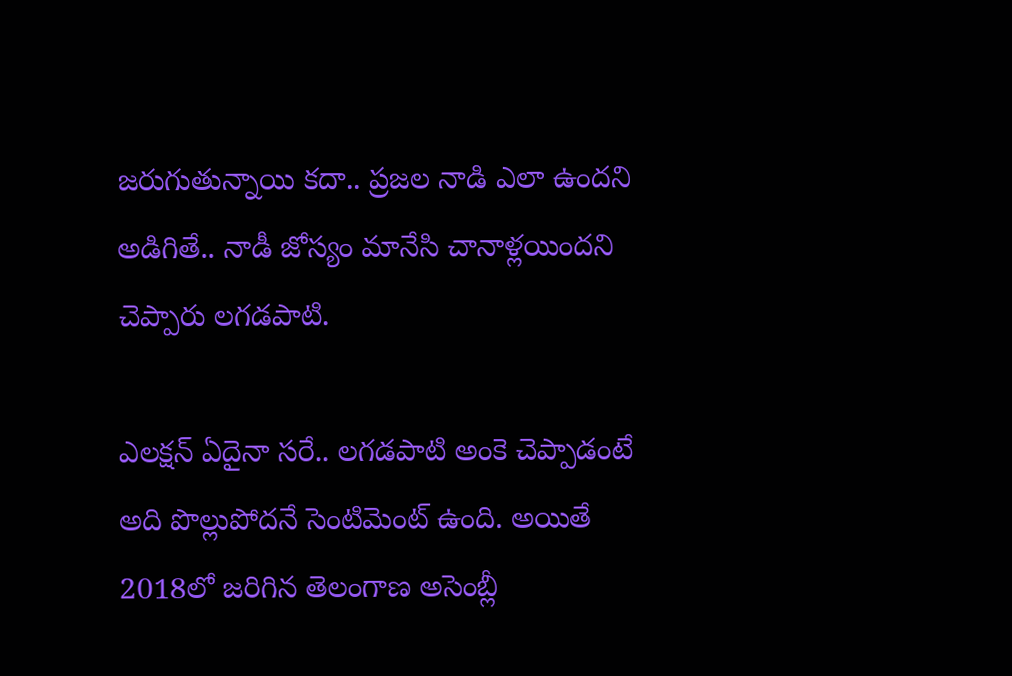జరుగుతున్నాయి కదా.. ప్రజల నాడి ఎలా ఉందని అడిగితే.. నాడీ జోస్యం మానేసి చానాళ్లయిందని చెప్పారు లగడపాటి.

ఎలక్షన్ ఏదైనా సరే.. లగడపాటి అంకె చెప్పాడంటే అది పొల్లుపోదనే సెంటిమెంట్ ఉంది. అయితే 2018లో జరిగిన తెలంగాణ అసెంబ్లీ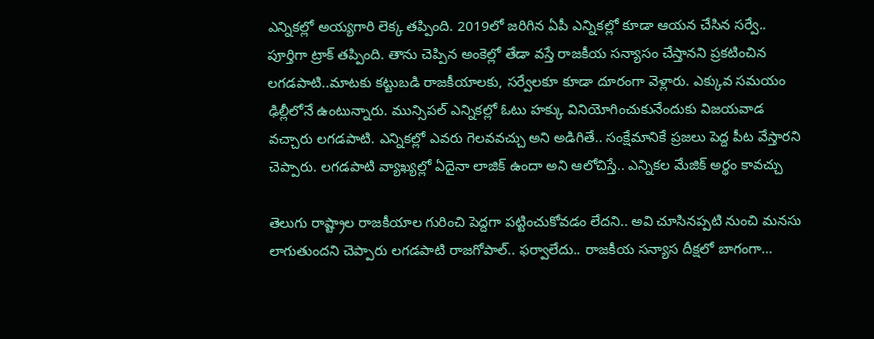ఎన్నికల్లో అయ్యగారి లెక్క తప్పింది. 2019లో జరిగిన ఏపీ ఎన్నికల్లో కూడా ఆయన చేసిన సర్వే.. పూర్తిగా ట్రాక్ తప్పింది. తాను చెప్పిన అంకెల్లో తేడా వస్తే రాజకీయ సన్యాసం చేస్తానని ప్రకటించిన లగడపాటి..మాటకు కట్టుబడి రాజకీయాలకు, సర్వేలకూ కూడా దూరంగా వెళ్లారు. ఎక్కువ సమయం ఢిల్లీలోనే ఉంటున్నారు. మున్సిపల్ ఎన్నికల్లో ఓటు హక్కు వినియోగించుకునేందుకు విజయవాడ వచ్చారు లగడపాటి. ఎన్నికల్లో ఎవరు గెలవవచ్చు అని అడిగితే.. సంక్షేమానికే ప్రజలు పెద్ద పీట వేస్తారని చెప్పారు. లగడపాటి వ్యాఖ్యల్లో ఏదైనా లాజిక్ ఉందా అని ఆలోచిస్తే.. ఎన్నికల మేజిక్ అర్థం కావచ్చు

తెలుగు రాష్ట్రాల రాజకీయాల గురించి పెద్దగా పట్టించుకోవడం లేదని.. అవి చూసినప్పటి నుంచి మనసు లాగుతుందని చెప్పారు లగడపాటి రాజగోపాల్.. ఫర్వాలేదు.. రాజకీయ సన్యాస దీక్షలో బాగంగా…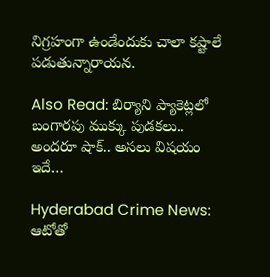నిగ్రహంగా ఉండేందుకు చాలా కష్టాలే పడుతున్నారాయన.

Also Read: బిర్యాని ప్యాకెట్లలో బంగారపు ముక్కు పుడకలు.. అందరూ షాక్.. అసలు విషయం ఇదే…

Hyderabad Crime News: ఆటోతో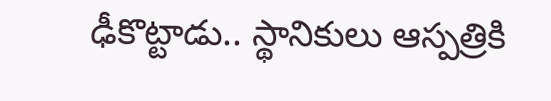ఢీకొట్టాడు.. స్థానికులు ఆస్పత్రికి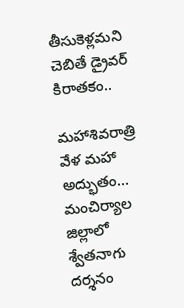తీసుకెళ్లమని చెబితే డ్రైవర్ కిరాతకం..

మహాశివరాత్రి వేళ మహా అద్భుతం… మంచిర్యాల జిల్లాలో శ్వేతనాగు దర్శనం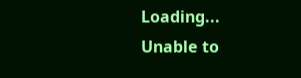Loading...
Unable to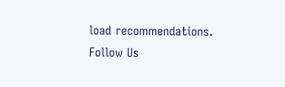load recommendations.
Follow Us